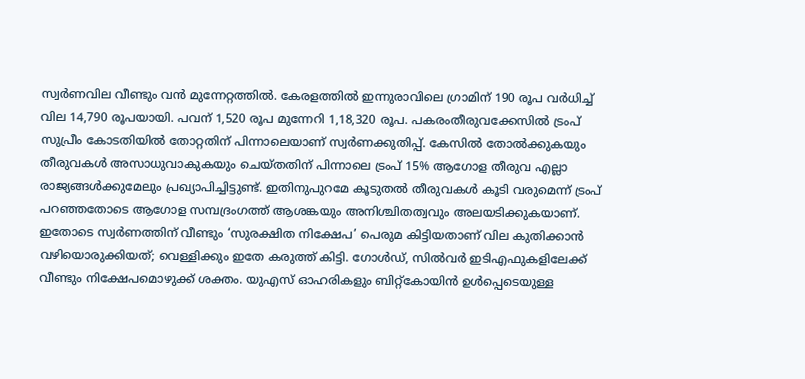സ്വർണവില വീണ്ടും വൻ മുന്നേറ്റത്തിൽ. കേരളത്തിൽ ഇന്നുരാവിലെ ഗ്രാമിന് 190 രൂപ വർധിച്ച് വില 14,790 രൂപയായി. പവന് 1,520 രൂപ മുന്നേറി 1,18,320 രൂപ. പകരംതീരുവക്കേസിൽ ട്രംപ് സുപ്രീം കോടതിയിൽ തോറ്റതിന് പിന്നാലെയാണ് സ്വർണക്കുതിപ്പ്. കേസിൽ തോൽക്കുകയും തീരുവകൾ അസാധുവാകുകയും ചെയ്തതിന് പിന്നാലെ ട്രംപ് 15% ആഗോള തീരുവ എല്ലാ രാജ്യങ്ങൾക്കുമേലും പ്രഖ്യാപിച്ചിട്ടുണ്ട്. ഇതിനുപുറമേ കൂടുതൽ തീരുവകൾ കൂടി വരുമെന്ന് ട്രംപ് പറഞ്ഞതോടെ ആഗോള സമ്പദ്രംഗത്ത് ആശങ്കയും അനിശ്ചിതത്വവും അലയടിക്കുകയാണ്. ഇതോടെ സ്വർണത്തിന് വീണ്ടും ‘സുരക്ഷിത നിക്ഷേപ’ പെരുമ കിട്ടിയതാണ് വില കുതിക്കാൻ വഴിയൊരുക്കിയത്; വെള്ളിക്കും ഇതേ കരുത്ത് കിട്ടി. ഗോൾഡ്, സിൽവർ ഇടിഎഫുകളിലേക്ക് വീണ്ടും നിക്ഷേപമൊഴുക്ക് ശക്തം. യുഎസ് ഓഹരികളും ബിറ്റ്കോയിൻ ഉൾപ്പെടെയുള്ള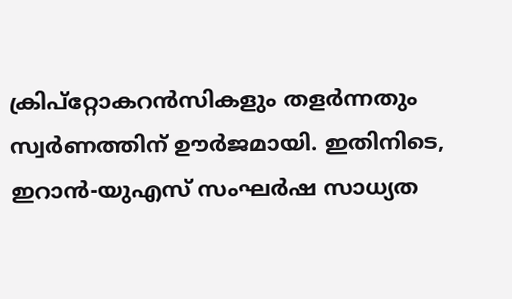ക്രിപ്റ്റോകറൻസികളും തളർന്നതും സ്വർണത്തിന് ഊർജമായി. ഇതിനിടെ, ഇറാൻ-യുഎസ് സംഘർഷ സാധ്യത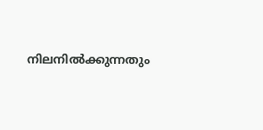നിലനിൽക്കുന്നതും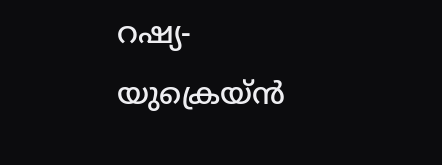റഷ്യ-യുക്രെയ്ൻ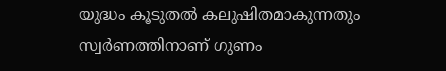യുദ്ധം കൂടുതൽ കലുഷിതമാകുന്നതും സ്വർണത്തിനാണ് ഗുണം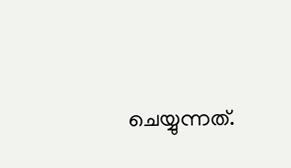ചെയ്യുന്നത്.